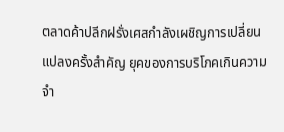ตลาดค้าปลีกฝรั่งเศสกำลังเผชิญการเปลี่ยนแปลงครั้งสำคัญ ยุคของการบริโภคเกินความจำ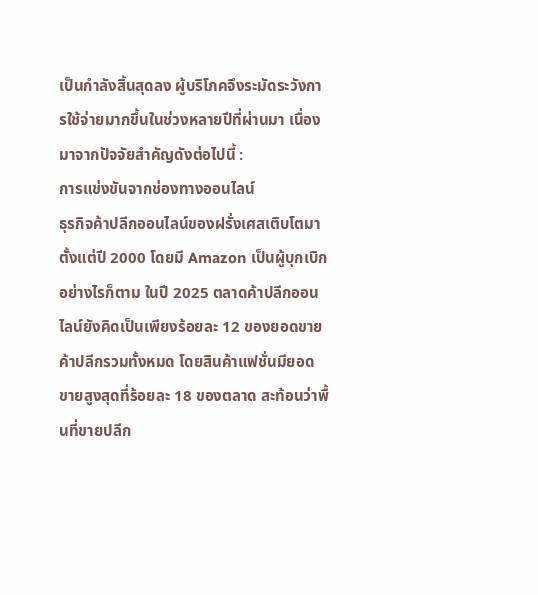เป็นกำลังสิ้นสุดลง ผู้บริโภคจึงระมัดระวังการใช้จ่ายมากขึ้นในช่วงหลายปีที่ผ่านมา เนื่องมาจากปัจจัยสำคัญดังต่อไปนี้ :
การแข่งขันจากช่องทางออนไลน์
ธุรกิจค้าปลีกออนไลน์ของฝรั่งเศสเติบโตมาตั้งแต่ปี 2000 โดยมี Amazon เป็นผู้บุกเบิก อย่างไรก็ตาม ในปี 2025 ตลาดค้าปลีกออนไลน์ยังคิดเป็นเพียงร้อยละ 12 ของยอดขายค้าปลีกรวมทั้งหมด โดยสินค้าแฟชั่นมียอดขายสูงสุดที่ร้อยละ 18 ของตลาด สะท้อนว่าพื้นที่ขายปลีก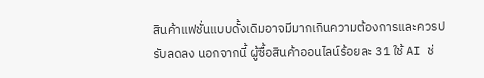สินค้าแฟชั่นแบบดั้งเดิมอาจมีมากเกินความต้องการและควรปรับลดลง นอกจากนี้ ผู้ซื้อสินค้าออนไลน์ร้อยละ 31 ใช้ AI ช่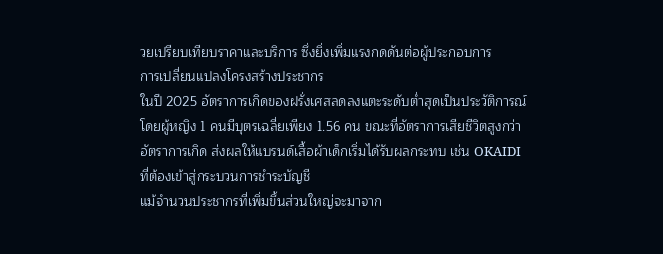วยเปรียบเทียบราคาและบริการ ซึ่งยิ่งเพิ่มแรงกดดันต่อผู้ประกอบการ
การเปลี่ยนแปลงโครงสร้างประชากร
ในปี 2025 อัตราการเกิดของฝรั่งเศสลดลงแตะระดับต่ำสุดเป็นประวัติการณ์ โดยผู้หญิง 1 คนมีบุตรเฉลี่ยเพียง 1.56 คน ขณะที่อัตราการเสียชีวิตสูงกว่าอัตราการเกิด ส่งผลให้แบรนด์เสื้อผ้าเด็กเริ่มได้รับผลกระทบ เช่น OKAIDI ที่ต้องเข้าสู่กระบวนการชำระบัญชี
แม้จำนวนประชากรที่เพิ่มขึ้นส่วนใหญ่จะมาจาก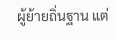ผู้ย้ายถิ่นฐาน แต่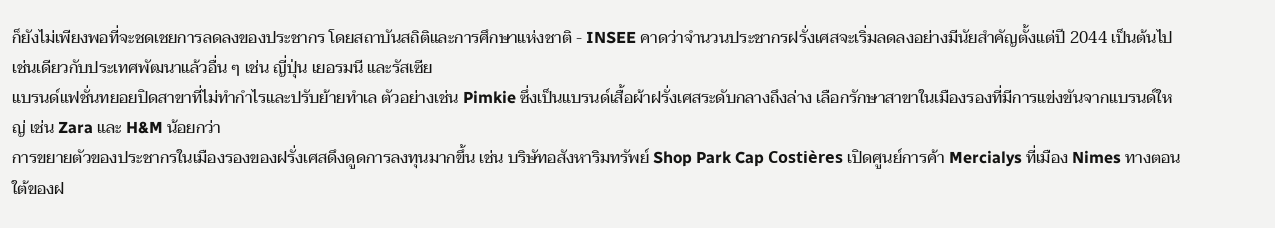ก็ยังไม่เพียงพอที่จะชดเชยการลดลงของประชากร โดยสถาบันสถิติและการศึกษาแห่งชาติ - INSEE คาดว่าจำนวนประชากรฝรั่งเศสจะเริ่มลดลงอย่างมีนัยสำคัญตั้งแต่ปี 2044 เป็นต้นไป เช่นเดียวกับประเทศพัฒนาแล้วอื่น ๆ เช่น ญี่ปุ่น เยอรมนี และรัสเซีย
แบรนด์แฟชั่นทยอยปิดสาขาที่ไม่ทำกำไรและปรับย้ายทำเล ตัวอย่างเช่น Pimkie ซึ่งเป็นแบรนด์เสื้อผ้าฝรั่งเศสระดับกลางถึงล่าง เลือกรักษาสาขาในเมืองรองที่มีการแข่งขันจากแบรนด์ใหญ่ เช่น Zara และ H&M น้อยกว่า
การขยายตัวของประชากรในเมืองรองของฝรั่งเศสดึงดูดการลงทุนมากขึ้น เช่น บริษัทอสังหาริมทรัพย์ Shop Park Cap Costières เปิดศูนย์การค้า Mercialys ที่เมือง Nimes ทางตอนใต้ของฝ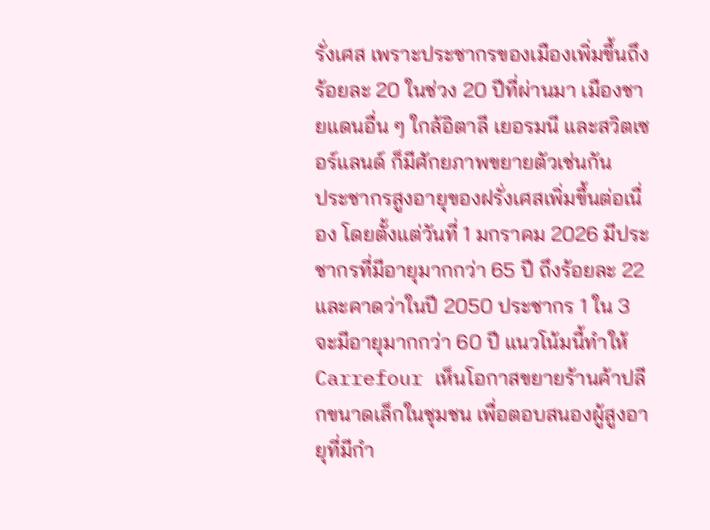รั่งเศส เพราะประชากรของเมืองเพิ่มขึ้นถึงร้อยละ 20 ในช่วง 20 ปีที่ผ่านมา เมืองชายแดนอื่น ๆ ใกล้อิตาลี เยอรมนี และสวิตเซอร์แลนด์ ก็มีศักยภาพขยายตัวเช่นกัน
ประชากรสูงอายุของฝรั่งเศสเพิ่มขึ้นต่อเนื่อง โดยตั้งแต่วันที่ 1 มกราคม 2026 มีประชากรที่มีอายุมากกว่า 65 ปี ถึงร้อยละ 22 และคาดว่าในปี 2050 ประชากร 1 ใน 3 จะมีอายุมากกว่า 60 ปี แนวโน้มนี้ทำให้ Carrefour เห็นโอกาสขยายร้านค้าปลีกขนาดเล็กในชุมชน เพื่อตอบสนองผู้สูงอายุที่มีกำ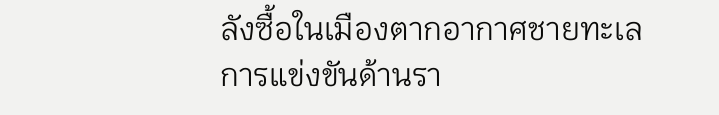ลังซื้อในเมืองตากอากาศชายทะเล
การแข่งขันด้านรา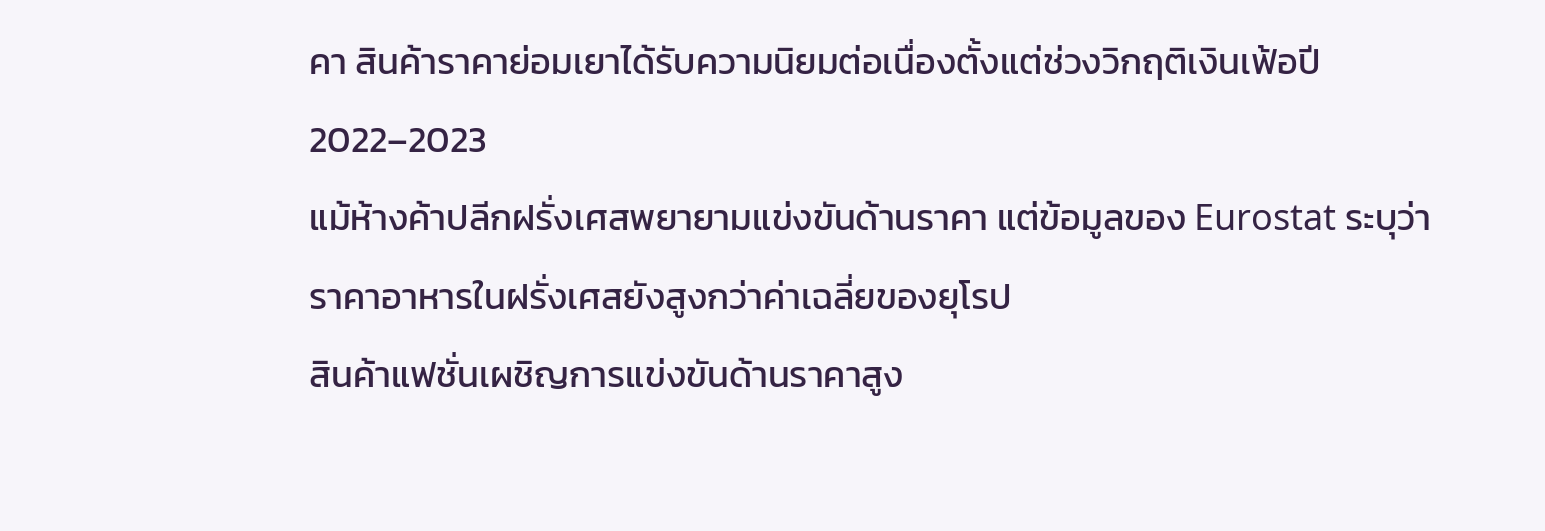คา สินค้าราคาย่อมเยาได้รับความนิยมต่อเนื่องตั้งแต่ช่วงวิกฤติเงินเฟ้อปี 2022–2023
แม้ห้างค้าปลีกฝรั่งเศสพยายามแข่งขันด้านราคา แต่ข้อมูลของ Eurostat ระบุว่าราคาอาหารในฝรั่งเศสยังสูงกว่าค่าเฉลี่ยของยุโรป
สินค้าแฟชั่นเผชิญการแข่งขันด้านราคาสูง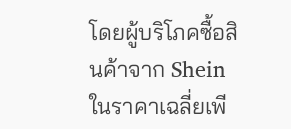โดยผู้บริโภคซื้อสินค้าจาก Shein ในราคาเฉลี่ยเพี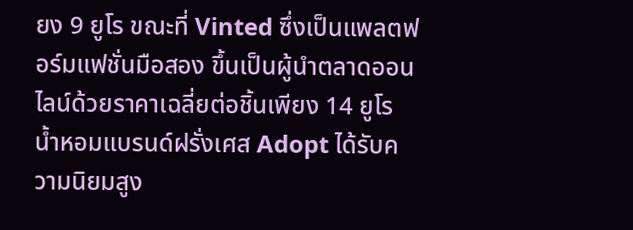ยง 9 ยูโร ขณะที่ Vinted ซึ่งเป็นแพลตฟอร์มแฟชั่นมือสอง ขึ้นเป็นผู้นำตลาดออนไลน์ด้วยราคาเฉลี่ยต่อชิ้นเพียง 14 ยูโร
น้ำหอมแบรนด์ฝรั่งเศส Adopt ได้รับความนิยมสูง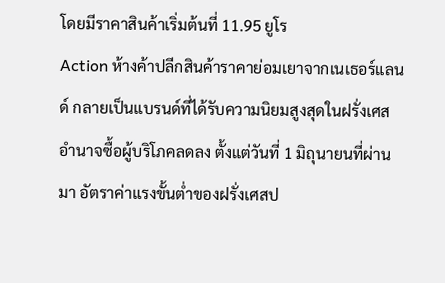โดยมีราคาสินค้าเริ่มต้นที่ 11.95 ยูโร
Action ห้างค้าปลีกสินค้าราคาย่อมเยาจากเนเธอร์แลนด์ กลายเป็นแบรนด์ที่ได้รับความนิยมสูงสุดในฝรั่งเศส
อำนาจซื้อผู้บริโภคลดลง ตั้งแต่วันที่ 1 มิถุนายนที่ผ่านมา อัตราค่าแรงขั้นต่ำของฝรั่งเศสป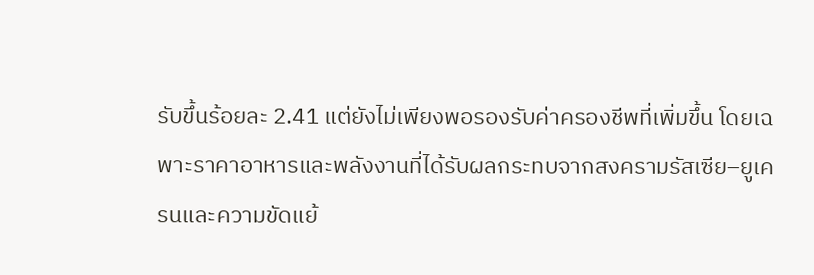รับขึ้นร้อยละ 2.41 แต่ยังไม่เพียงพอรองรับค่าครองชีพที่เพิ่มขึ้น โดยเฉพาะราคาอาหารและพลังงานที่ได้รับผลกระทบจากสงครามรัสเซีย–ยูเครนและความขัดแย้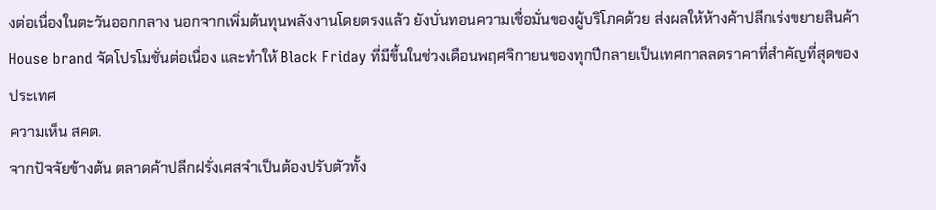งต่อเนื่องในตะวันออกกลาง นอกจากเพิ่มต้นทุนพลังงานโดยตรงแล้ว ยังบั่นทอนความเชื่อมั่นของผู้บริโภคด้วย ส่งผลให้ห้างค้าปลีกเร่งขยายสินค้า House brand จัดโปรโมชั่นต่อเนื่อง และทำให้ Black Friday ที่มีขึ้นในช่วงเดือนพฤศจิกายนของทุกปีกลายเป็นเทศกาลลดราคาที่สำคัญที่สุดของประเทศ
ความเห็น สคต.
จากปัจจัยข้างต้น ตลาดค้าปลีกฝรั่งเศสจำเป็นต้องปรับตัวทั้ง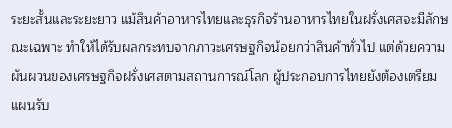ระยะสั้นและระยะยาว แม้สินค้าอาหารไทยและธุรกิจร้านอาหารไทยในฝรั่งเศสจะมีลักษณะเฉพาะ ทำให้ได้รับผลกระทบจากภาวะเศรษฐกิจน้อยกว่าสินค้าทั่วไป แต่ด้วยความผันผวนของเศรษฐกิจฝรั่งเศสตามสถานการณ์โลก ผู้ประกอบการไทยยังต้องเตรียมแผนรับ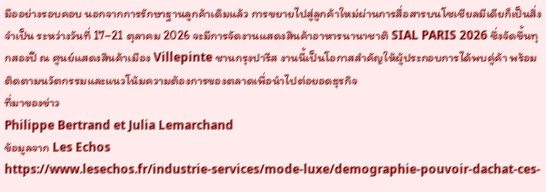มืออย่างรอบคอบ นอกจากการรักษาฐานลูกค้าเดิมแล้ว การขยายไปสู่ลูกค้าใหม่ผ่านการสื่อสารบนโซเชียลมีเดียก็เป็นสิ่งจำเป็น ระหว่างวันที่ 17–21 ตุลาคม 2026 จะมีการจัดงานแสดงสินค้าอาหารนานาชาติ SIAL PARIS 2026 ซึ่งจัดขึ้นทุกสองปี ณ ศูนย์แสดงสินค้าเมือง Villepinte ชานกรุงปารีส งานนี้เป็นโอกาสสำคัญให้ผู้ประกอบการได้พบคู่ค้า พร้อมติดตามนวัตกรรมและแนวโน้มความต้องการของตลาดเพื่อนำไปต่อยอดธุรกิจ
ที่มาของข่าว
Philippe Bertrand et Julia Lemarchand
ข้อมูลจาก Les Echos
https://www.lesechos.fr/industrie-services/mode-luxe/demographie-pouvoir-dachat-ces-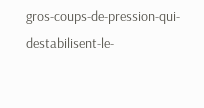gros-coups-de-pression-qui-destabilisent-le-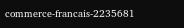commerce-francais-2235681